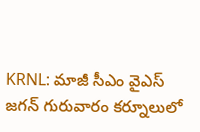KRNL: మాజీ సీఎం వైఎస్ జగన్ గురువారం కర్నూలులో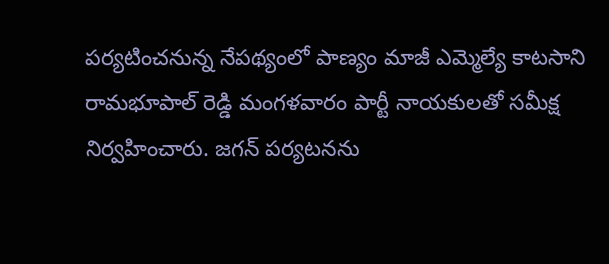పర్యటించనున్న నేపథ్యంలో పాణ్యం మాజీ ఎమ్మెల్యే కాటసాని రామభూపాల్ రెడ్డి మంగళవారం పార్టీ నాయకులతో సమీక్ష నిర్వహించారు. జగన్ పర్యటనను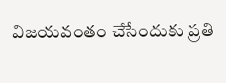విజయవంతం చేసేందుకు ప్రతి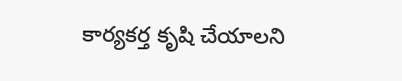కార్యకర్త కృషి చేయాలని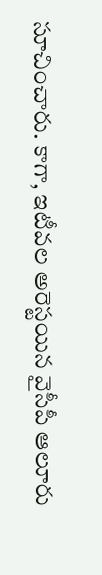సూచించారు. కాగా, ఇటీవల అరెస్టయిన వైసీపీ ఆలూరు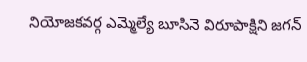నియోజకవర్గ ఎమ్మెల్యే బూసినె విరూపాక్షిని జగన్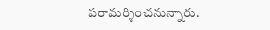పరామర్శించనున్నారు.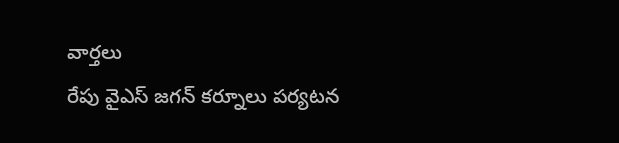వార్తలు
రేపు వైఎస్ జగన్ కర్నూలు పర్యటన